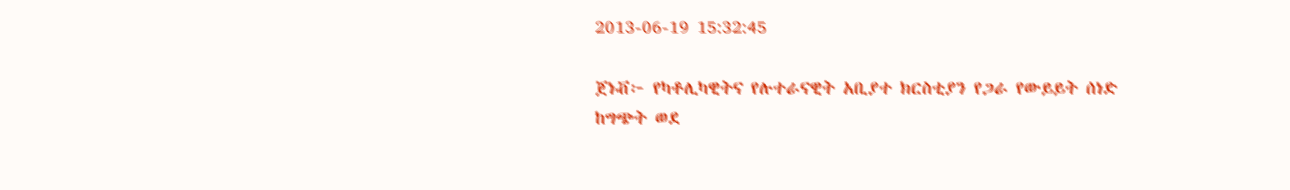2013-06-19 15:32:45

ጀነቭ፦ የካቶሊካዊትና የሉተራናዊት አቢያተ ክርስቲያን የጋራ የውይይት ሰነድ
ከግጭት ወደ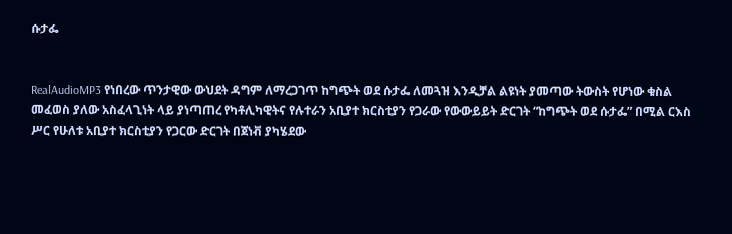ሱታፌ


RealAudioMP3 የነበረው ጥንታዊው ውህደት ዳግም ለማረጋገጥ ከግጭት ወደ ሱታፌ ለመጓዝ እንዲቻል ልዩነት ያመጣው ትውስት የሆነው ቁስል መፈወስ ያለው አስፈላጊነት ላይ ያነጣጠረ የካቶሊካዊትና የሉተራን አቢያተ ክርስቲያን የጋራው የውውይይት ድርገት “ከግጭት ወደ ሱታፌ” በሚል ርእስ ሥር የሁለቱ አቢያተ ክርስቲያን የጋርው ድርገት በጀነቭ ያካሄደው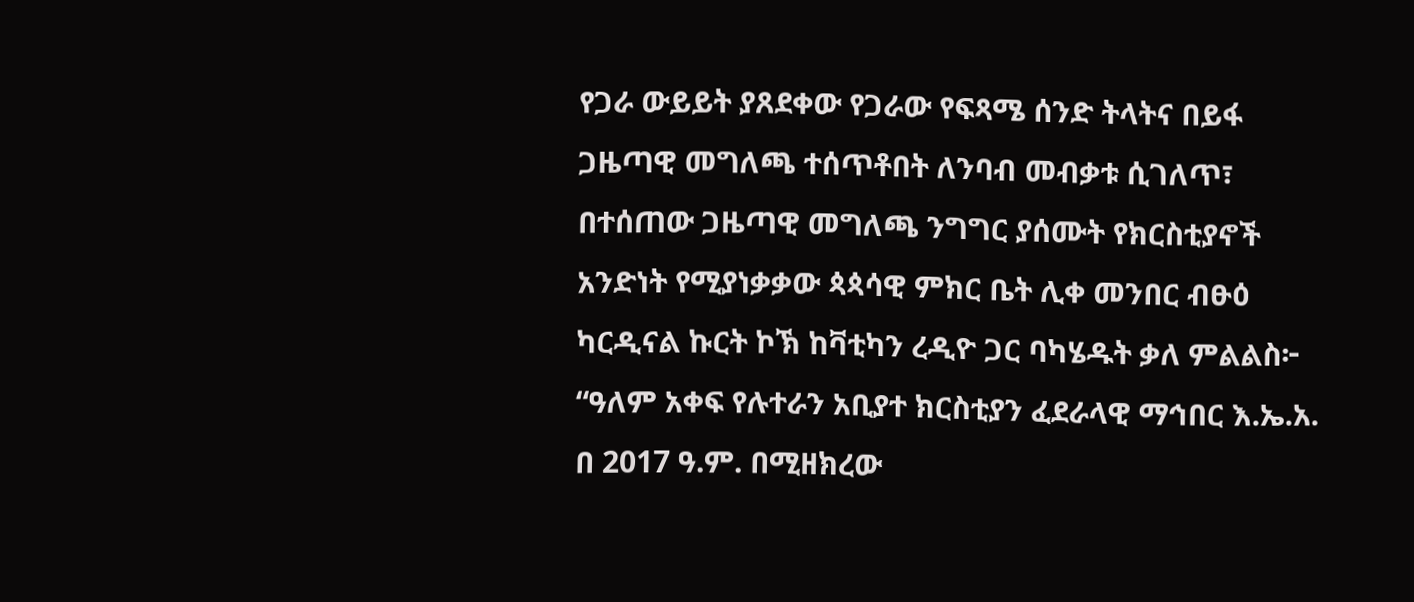የጋራ ውይይት ያጸደቀው የጋራው የፍጻሜ ሰንድ ትላትና በይፋ ጋዜጣዊ መግለጫ ተሰጥቶበት ለንባብ መብቃቱ ሲገለጥ፣ በተሰጠው ጋዜጣዊ መግለጫ ንግግር ያሰሙት የክርስቲያኖች አንድነት የሚያነቃቃው ጳጳሳዊ ምክር ቤት ሊቀ መንበር ብፁዕ ካርዲናል ኩርት ኮኽ ከቫቲካን ረዲዮ ጋር ባካሄዱት ቃለ ምልልስ፦ “ዓለም አቀፍ የሉተራን አቢያተ ክርስቲያን ፈደራላዊ ማኅበር እ.ኤ.አ. በ 2017 ዓ.ም. በሚዘክረው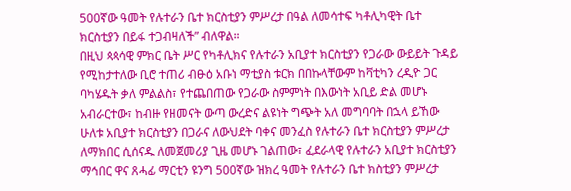500ኛው ዓመት የሉተራን ቤተ ክርስቲያን ምሥረታ በዓል ለመሳተፍ ካቶሊካዊት ቤተ ክርስቲያን በይፋ ተጋብዛለች” ብለዋል።
በዚህ ጳጳሳዊ ምክር ቤት ሥር የካቶሊክና የሉተራን አቢያተ ክርስቲያን የጋራው ውይይት ጉዳይ የሚከታተለው ቢሮ ተጠሪ ብፁዕ አቡነ ማቲያስ ቱርክ በበኩላቸውም ከቫቲካን ረዲዮ ጋር ባካሄዱት ቃለ ምልልስ፣ የተጨበጠው የጋራው ስምምነት በእውነት አቢይ ድል መሆኑ አብራርተው፣ ከብዙ የዘመናት ውጣ ውረድና ልዩነት ግጭት አለ መግባባት በኋላ ይኸው ሁለቱ አቢያተ ክርስቲያን በጋራና ለውህደት ባቀና መንፈስ የሉተራን ቤተ ክርስቲያን ምሥረታ ለማክበር ሲሰናዱ ለመጀመሪያ ጊዜ መሆኑ ገልጠው፣ ፈደራላዊ የሉተራን አቢያተ ክርስቲያን ማኅበር ዋና ጸሓፊ ማርቲን ዩንግ 500ኛው ዝክረ ዓመት የሉተራን ቤተ ክስቲያን ምሥረታ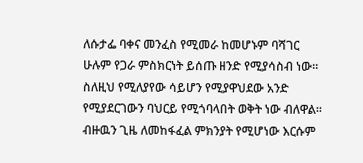ለሱታፌ ባቀና መንፈስ የሚመራ ከመሆኑም ባሻገር ሁሉም የጋራ ምስክርነት ይሰጡ ዘንድ የሚያሳስብ ነው። ስለዚህ የሚለያየው ሳይሆን የሚያዋህደው አንድ የሚያደርገውን ባህርይ የሚጎባላበት ወቅት ነው ብለዋል።
ብዙዉን ጊዜ ለመከፋፈል ምክንያት የሚሆነው እርሱም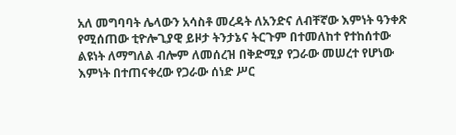አለ መግባባት ሌላውን አሳስቶ መረዳት ለአንድና ለብቸኛው እምነት ዓንቀጽ የሚሰጠው ቲዮሎጊያዊ ይዞታ ትንታኔና ትርጉም በተመለከተ የተከሰተው ልዩነት ለማግለል ብሎም ለመሰረዝ በቅድሚያ የጋራው መሠረተ የሆነው እምነት በተጠናቀረው የጋራው ሰነድ ሥር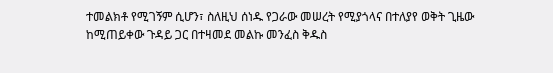ተመልክቶ የሚገኝም ሲሆን፣ ስለዚህ ሰነዱ የጋራው መሠረት የሚያጎላና በተለያየ ወቅት ጊዜው ከሚጠይቀው ጉዳይ ጋር በተዛመደ መልኩ መንፈስ ቅዱስ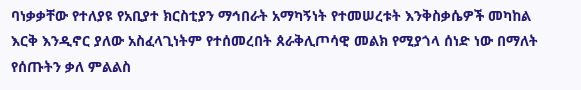ባነቃቃቸው የተለያዩ የአቢያተ ክርስቲያን ማኅበራት አማካኝነት የተመሠረቱት እንቅስቃሴዎች መካከል እርቅ እንዲኖር ያለው አስፈላጊነትም የተሰመረበት ጰራቅሊጦሳዊ መልክ የሚያጎላ ሰነድ ነው በማለት የሰጡትን ቃለ ምልልስ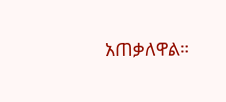አጠቃለዋል።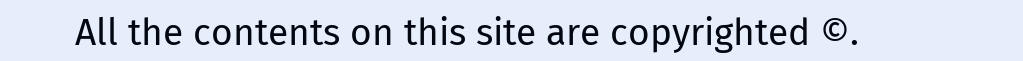All the contents on this site are copyrighted ©.